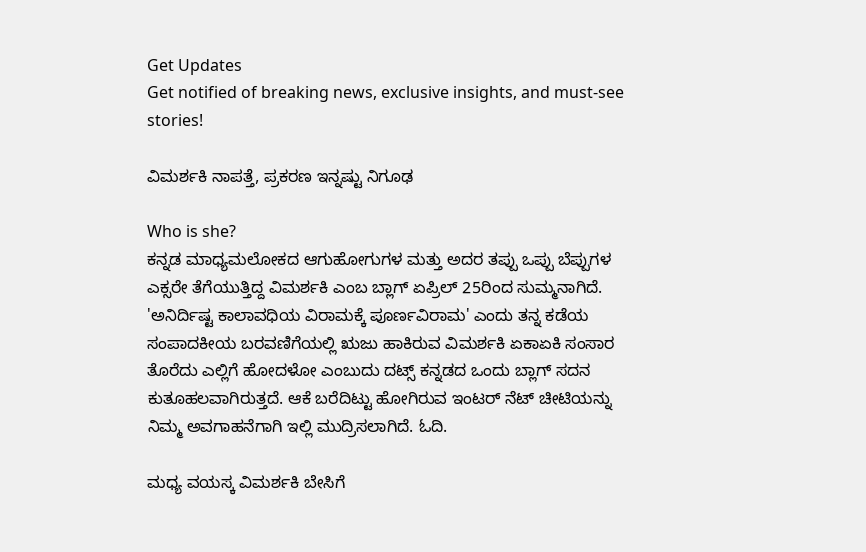Get Updates
Get notified of breaking news, exclusive insights, and must-see stories!

ವಿಮರ್ಶಕಿ ನಾಪತ್ತೆ, ಪ್ರಕರಣ ಇನ್ನಷ್ಟು ನಿಗೂಢ

Who is she?
ಕನ್ನಡ ಮಾಧ್ಯಮಲೋಕದ ಆಗುಹೋಗುಗಳ ಮತ್ತು ಅದರ ತಪ್ಪು ಒಪ್ಪು ಬೆಪ್ಪುಗಳ ಎಕ್ಸರೇ ತೆಗೆಯುತ್ತಿದ್ದ ವಿಮರ್ಶಕಿ ಎಂಬ ಬ್ಲಾಗ್ ಏಪ್ರಿಲ್ 25ರಿಂದ ಸುಮ್ಮನಾಗಿದೆ. 'ಅನಿರ್ದಿಷ್ಟ ಕಾಲಾವಧಿಯ ವಿರಾಮಕ್ಕೆ ಪೂರ್ಣವಿರಾಮ' ಎಂದು ತನ್ನ ಕಡೆಯ ಸಂಪಾದಕೀಯ ಬರವಣಿಗೆಯಲ್ಲಿ ಋಜು ಹಾಕಿರುವ ವಿಮರ್ಶಕಿ ಏಕಾಏಕಿ ಸಂಸಾರ ತೊರೆದು ಎಲ್ಲಿಗೆ ಹೋದಳೋ ಎಂಬುದು ದಟ್ಸ್ ಕನ್ನಡದ ಒಂದು ಬ್ಲಾಗ್ ಸದನ ಕುತೂಹಲವಾಗಿರುತ್ತದೆ. ಆಕೆ ಬರೆದಿಟ್ಟು ಹೋಗಿರುವ ಇಂಟರ್ ನೆಟ್ ಚೀಟಿಯನ್ನು ನಿಮ್ಮ ಅವಗಾಹನೆಗಾಗಿ ಇಲ್ಲಿ ಮುದ್ರಿಸಲಾಗಿದೆ. ಓದಿ.

ಮಧ್ಯ ವಯಸ್ಕ ವಿಮರ್ಶಕಿ ಬೇಸಿಗೆ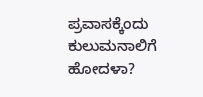ಪ್ರವಾಸಕ್ಕೆಂದು ಕುಲುಮನಾಲಿಗೆ ಹೋದಳಾ?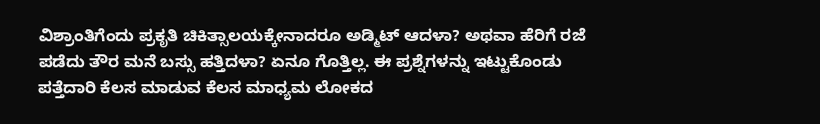ವಿಶ್ರಾಂತಿಗೆಂದು ಪ್ರಕೃತಿ ಚಿಕಿತ್ಸಾಲಯಕ್ಕೇನಾದರೂ ಅಡ್ಮಿಟ್ ಆದಳಾ? ಅಥವಾ ಹೆರಿಗೆ ರಜೆ ಪಡೆದು ತೌರ ಮನೆ ಬಸ್ಸು ಹತ್ತಿದಳಾ? ಏನೂ ಗೊತ್ತಿಲ್ಲ. ಈ ಪ್ರಶ್ನೆಗಳನ್ನು ಇಟ್ಟುಕೊಂಡು ಪತ್ತೆದಾರಿ ಕೆಲಸ ಮಾಡುವ ಕೆಲಸ ಮಾಧ್ಯಮ ಲೋಕದ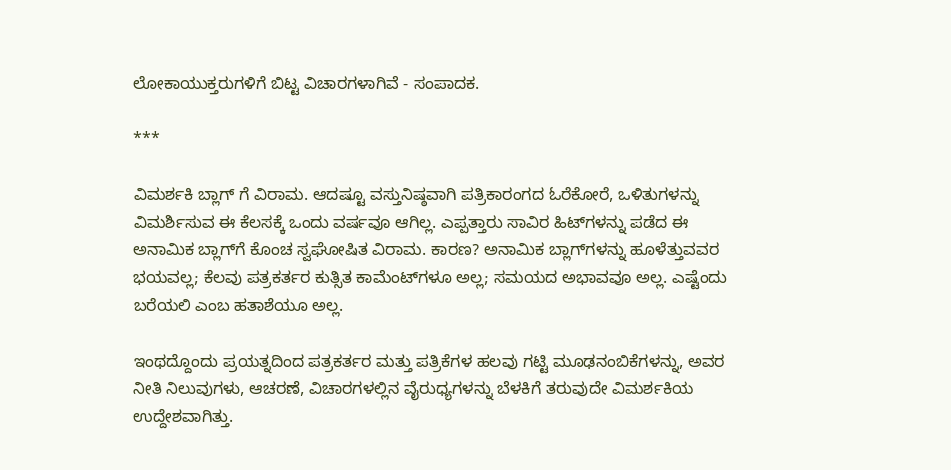ಲೋಕಾಯುಕ್ತರುಗಳಿಗೆ ಬಿಟ್ಟ ವಿಚಾರಗಳಾಗಿವೆ - ಸಂಪಾದಕ.

***

ವಿಮರ್ಶಕಿ ಬ್ಲಾಗ್ ಗೆ ವಿರಾಮ. ಆದಷ್ಟೂ ವಸ್ತುನಿಷ್ಠವಾಗಿ ಪತ್ರಿಕಾರಂಗದ ಓರೆಕೋರೆ, ಒಳಿತುಗಳನ್ನು ವಿಮರ್ಶಿಸುವ ಈ ಕೆಲಸಕ್ಕೆ ಒಂದು ವರ್ಷವೂ ಆಗಿಲ್ಲ. ಎಪ್ಪತ್ತಾರು ಸಾವಿರ ಹಿಟ್‌ಗಳನ್ನು ಪಡೆದ ಈ ಅನಾಮಿಕ ಬ್ಲಾಗ್‌ಗೆ ಕೊಂಚ ಸ್ವಘೋಷಿತ ವಿರಾಮ. ಕಾರಣ? ಅನಾಮಿಕ ಬ್ಲಾಗ್‌ಗಳನ್ನು ಹೂಳೆತ್ತುವವರ ಭಯವಲ್ಲ; ಕೆಲವು ಪತ್ರಕರ್ತರ ಕುತ್ಸಿತ ಕಾಮೆಂಟ್‌ಗಳೂ ಅಲ್ಲ; ಸಮಯದ ಅಭಾವವೂ ಅಲ್ಲ. ಎಷ್ಟೆಂದು ಬರೆಯಲಿ ಎಂಬ ಹತಾಶೆಯೂ ಅಲ್ಲ.

ಇಂಥದ್ದೊಂದು ಪ್ರಯತ್ನದಿಂದ ಪತ್ರಕರ್ತರ ಮತ್ತು ಪತ್ರಿಕೆಗಳ ಹಲವು ಗಟ್ಟಿ ಮೂಢನಂಬಿಕೆಗಳನ್ನು, ಅವರ ನೀತಿ ನಿಲುವುಗಳು, ಆಚರಣೆ, ವಿಚಾರಗಳಲ್ಲಿನ ವೈರುಧ್ಯಗಳನ್ನು ಬೆಳಕಿಗೆ ತರುವುದೇ ವಿಮರ್ಶಕಿಯ ಉದ್ದೇಶವಾಗಿತ್ತು.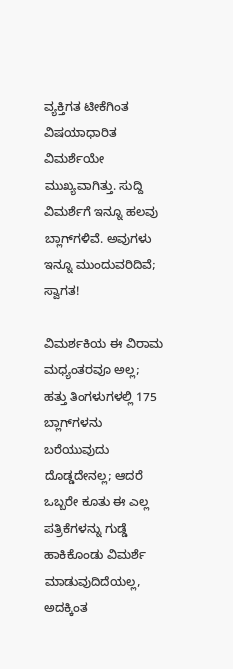ವ್ಯಕ್ತಿಗತ ಟೀಕೆಗಿಂತ ವಿಷಯಾಧಾರಿತ ವಿಮರ್ಶೆಯೇ ಮುಖ್ಯವಾಗಿತ್ತು. ಸುದ್ದಿ ವಿಮರ್ಶೆಗೆ ಇನ್ನೂ ಹಲವು ಬ್ಲಾಗ್‌ಗಳಿವೆ. ಅವುಗಳು ಇನ್ನೂ ಮುಂದುವರಿದಿವೆ; ಸ್ವಾಗತ!

ವಿಮರ್ಶಕಿಯ ಈ ವಿರಾಮ ಮಧ್ಯಂತರವೂ ಅಲ್ಲ; ಹತ್ತು ತಿಂಗಳುಗಳಲ್ಲಿ 175 ಬ್ಲಾಗ್‌ಗಳನು ಬರೆಯುವುದು ದೊಡ್ಡದೇನಲ್ಲ; ಆದರೆ ಒಬ್ಬರೇ ಕೂತು ಈ ಎಲ್ಲ ಪತ್ರಿಕೆಗಳನ್ನು ಗುಡ್ಡೆ ಹಾಕಿಕೊಂಡು ವಿಮರ್ಶೆ ಮಾಡುವುದಿದೆಯಲ್ಲ, ಅದಕ್ಕಿಂತ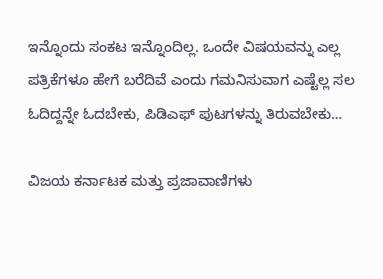ಇನ್ನೊಂದು ಸಂಕಟ ಇನ್ನೊಂದಿಲ್ಲ. ಒಂದೇ ವಿಷಯವನ್ನು ಎಲ್ಲ ಪತ್ರಿಕೆಗಳೂ ಹೇಗೆ ಬರೆದಿವೆ ಎಂದು ಗಮನಿಸುವಾಗ ಎಷ್ಟೆಲ್ಲ ಸಲ ಓದಿದ್ದನ್ನೇ ಓದಬೇಕು, ಪಿಡಿಎಫ್ ಪುಟಗಳನ್ನು ತಿರುವಬೇಕು…

ವಿಜಯ ಕರ್ನಾಟಕ ಮತ್ತು ಪ್ರಜಾವಾಣಿಗಳು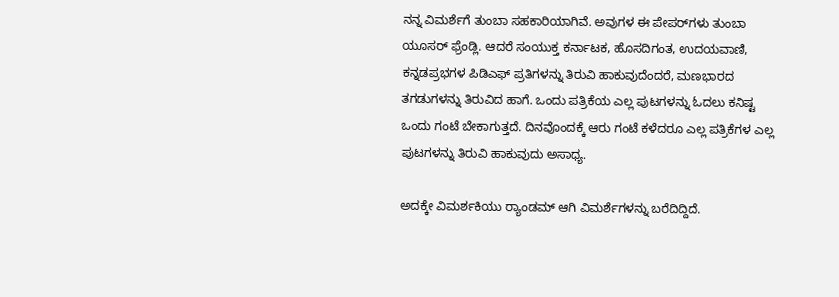ನನ್ನ ವಿಮರ್ಶೆಗೆ ತುಂಬಾ ಸಹಕಾರಿಯಾಗಿವೆ. ಅವುಗಳ ಈ ಪೇಪರ್‌ಗಳು ತುಂಬಾ ಯೂಸರ್ ಫ್ರೆಂಡ್ಲಿ. ಆದರೆ ಸಂಯುಕ್ತ ಕರ್ನಾಟಕ, ಹೊಸದಿಗಂತ, ಉದಯವಾಣಿ, ಕನ್ನಡಪ್ರಭಗಳ ಪಿಡಿಎಫ್ ಪ್ರತಿಗಳನ್ನು ತಿರುವಿ ಹಾಕುವುದೆಂದರೆ, ಮಣಭಾರದ ತಗಡುಗಳನ್ನು ತಿರುವಿದ ಹಾಗೆ. ಒಂದು ಪತ್ರಿಕೆಯ ಎಲ್ಲ ಪುಟಗಳನ್ನು ಓದಲು ಕನಿಷ್ಟ ಒಂದು ಗಂಟೆ ಬೇಕಾಗುತ್ತದೆ. ದಿನವೊಂದಕ್ಕೆ ಆರು ಗಂಟೆ ಕಳೆದರೂ ಎಲ್ಲ ಪತ್ರಿಕೆಗಳ ಎಲ್ಲ ಪುಟಗಳನ್ನು ತಿರುವಿ ಹಾಕುವುದು ಅಸಾಧ್ಯ.

ಅದಕ್ಕೇ ವಿಮರ್ಶಕಿಯು ರ್‍ಯಾಂಡಮ್ ಆಗಿ ವಿಮರ್ಶೆಗಳನ್ನು ಬರೆದಿದ್ದಿದೆ.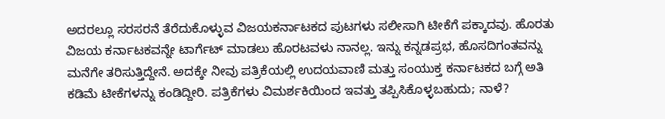ಅದರಲ್ಲೂ ಸರಸರನೆ ತೆರೆದುಕೊಳ್ಳುವ ವಿಜಯಕರ್ನಾಟಕದ ಪುಟಗಳು ಸಲೀಸಾಗಿ ಟೀಕೆಗೆ ಪಕ್ಕಾದವು. ಹೊರತು ವಿಜಯ ಕರ್ನಾಟಕವನ್ನೇ ಟಾರ್ಗೆಟ್ ಮಾಡಲು ಹೊರಟವಳು ನಾನಲ್ಲ. ಇನ್ನು ಕನ್ನಡಪ್ರಭ, ಹೊಸದಿಗಂತವನ್ನು ಮನೆಗೇ ತರಿಸುತ್ತಿದ್ದೇನೆ. ಅದಕ್ಕೇ ನೀವು ಪತ್ರಿಕೆಯಲ್ಲಿ ಉದಯವಾಣಿ ಮತ್ತು ಸಂಯುಕ್ತ ಕರ್ನಾಟಕದ ಬಗ್ಗೆ ಅತಿ ಕಡಿಮೆ ಟೀಕೆಗಳನ್ನು ಕಂಡಿದ್ದೀರಿ. ಪತ್ರಿಕೆಗಳು ವಿಮರ್ಶಕಿಯಿಂದ ಇವತ್ತು ತಪ್ಪಿಸಿಕೊಳ್ಳಬಹುದು; ನಾಳೆ?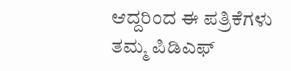ಆದ್ದರಿಂದ ಈ ಪತ್ರಿಕೆಗಳು ತಮ್ಮ ಪಿಡಿಎಫ್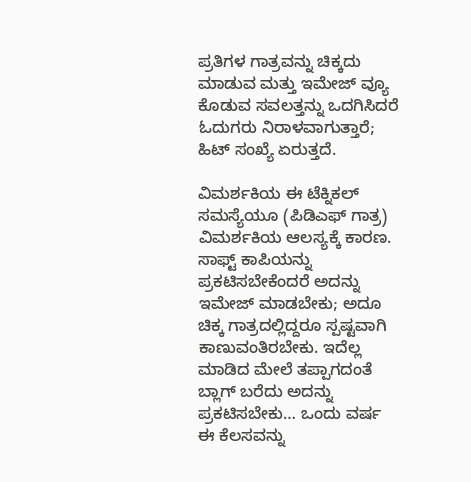ಪ್ರತಿಗಳ ಗಾತ್ರವನ್ನು ಚಿಕ್ಕದು ಮಾಡುವ ಮತ್ತು ಇಮೇಜ್ ವ್ಯೂ ಕೊಡುವ ಸವಲತ್ತನ್ನು ಒದಗಿಸಿದರೆ ಓದುಗರು ನಿರಾಳವಾಗುತ್ತಾರೆ; ಹಿಟ್ ಸಂಖ್ಯೆ ಏರುತ್ತದೆ.

ವಿಮರ್ಶಕಿಯ ಈ ಟೆಕ್ನಿಕಲ್ ಸಮಸ್ಯೆಯೂ (ಪಿಡಿಎಫ್ ಗಾತ್ರ) ವಿಮರ್ಶಕಿಯ ಆಲಸ್ಯಕ್ಕೆ ಕಾರಣ. ಸಾಫ್ಟ್ ಕಾಪಿಯನ್ನು ಪ್ರಕಟಿಸಬೇಕೆಂದರೆ ಅದನ್ನು ಇಮೇಜ್ ಮಾಡಬೇಕು; ಅದೂ ಚಿಕ್ಕ ಗಾತ್ರದಲ್ಲಿದ್ದರೂ ಸ್ಪಷ್ಟವಾಗಿ ಕಾಣುವಂತಿರಬೇಕು. ಇದೆಲ್ಲ ಮಾಡಿದ ಮೇಲೆ ತಪ್ಪಾಗದಂತೆ ಬ್ಲಾಗ್ ಬರೆದು ಅದನ್ನು ಪ್ರಕಟಿಸಬೇಕು… ಒಂದು ವರ್ಷ ಈ ಕೆಲಸವನ್ನು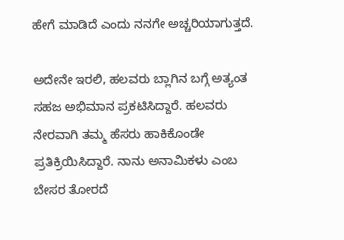ಹೇಗೆ ಮಾಡಿದೆ ಎಂದು ನನಗೇ ಅಚ್ಚರಿಯಾಗುತ್ತದೆ.

ಅದೇನೇ ಇರಲಿ, ಹಲವರು ಬ್ಲಾಗಿನ ಬಗ್ಗೆ ಅತ್ಯಂತ ಸಹಜ ಅಭಿಮಾನ ಪ್ರಕಟಿಸಿದ್ದಾರೆ. ಹಲವರು ನೇರವಾಗಿ ತಮ್ಮ ಹೆಸರು ಹಾಕಿಕೊಂಡೇ ಪ್ರತಿಕ್ರಿಯಿಸಿದ್ದಾರೆ. ನಾನು ಅನಾಮಿಕಳು ಎಂಬ ಬೇಸರ ತೋರದೆ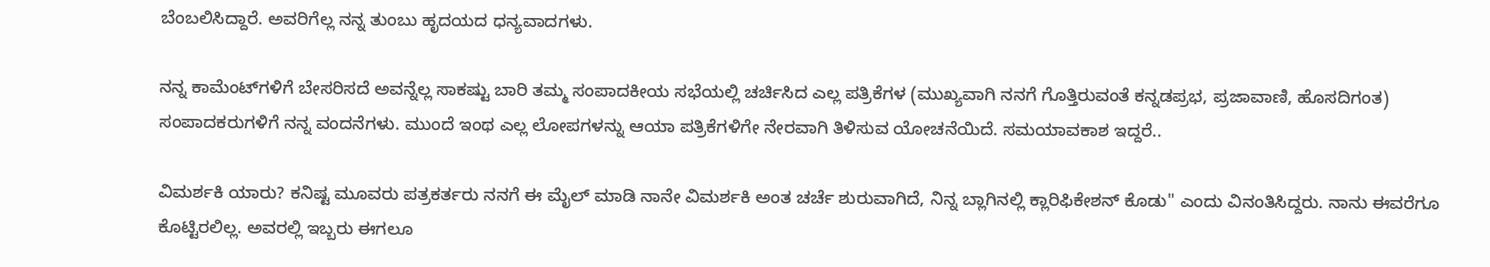ಬೆಂಬಲಿಸಿದ್ದಾರೆ. ಅವರಿಗೆಲ್ಲ ನನ್ನ ತುಂಬು ಹೃದಯದ ಧನ್ಯವಾದಗಳು.

ನನ್ನ ಕಾಮೆಂಟ್‌ಗಳಿಗೆ ಬೇಸರಿಸದೆ ಅವನ್ನೆಲ್ಲ ಸಾಕಷ್ಟು ಬಾರಿ ತಮ್ಮ ಸಂಪಾದಕೀಯ ಸಭೆಯಲ್ಲಿ ಚರ್ಚಿಸಿದ ಎಲ್ಲ ಪತ್ರಿಕೆಗಳ (ಮುಖ್ಯವಾಗಿ ನನಗೆ ಗೊತ್ತಿರುವಂತೆ ಕನ್ನಡಪ್ರಭ, ಪ್ರಜಾವಾಣಿ, ಹೊಸದಿಗಂತ) ಸಂಪಾದಕರುಗಳಿಗೆ ನನ್ನ ವಂದನೆಗಳು. ಮುಂದೆ ಇಂಥ ಎಲ್ಲ ಲೋಪಗಳನ್ನು ಆಯಾ ಪತ್ರಿಕೆಗಳಿಗೇ ನೇರವಾಗಿ ತಿಳಿಸುವ ಯೋಚನೆಯಿದೆ. ಸಮಯಾವಕಾಶ ಇದ್ದರೆ..

ವಿಮರ್ಶಕಿ ಯಾರು? ಕನಿಷ್ಟ ಮೂವರು ಪತ್ರಕರ್ತರು ನನಗೆ ಈ ಮೈಲ್ ಮಾಡಿ ನಾನೇ ವಿಮರ್ಶಕಿ ಅಂತ ಚರ್ಚೆ ಶುರುವಾಗಿದೆ, ನಿನ್ನ ಬ್ಲಾಗಿನಲ್ಲಿ ಕ್ಲಾರಿಫಿಕೇಶನ್ ಕೊಡು" ಎಂದು ವಿನಂತಿಸಿದ್ದರು. ನಾನು ಈವರೆಗೂ ಕೊಟ್ಟಿರಲಿಲ್ಲ. ಅವರಲ್ಲಿ ಇಬ್ಬರು ಈಗಲೂ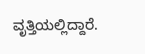ವೃತ್ತಿಯಲ್ಲಿದ್ದಾರೆ.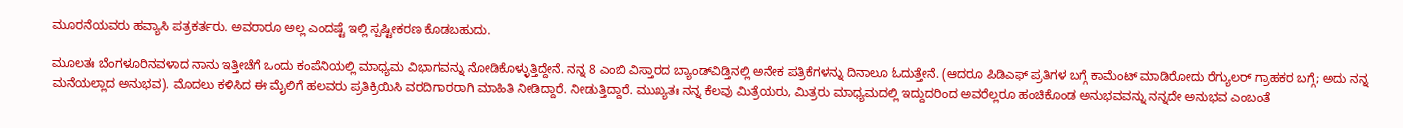ಮೂರನೆಯವರು ಹವ್ಯಾಸಿ ಪತ್ರಕರ್ತರು. ಅವರಾರೂ ಅಲ್ಲ ಎಂದಷ್ಟೆ ಇಲ್ಲಿ ಸ್ಪಷ್ಟೀಕರಣ ಕೊಡಬಹುದು.

ಮೂಲತಃ ಬೆಂಗಳೂರಿನವಳಾದ ನಾನು ಇತ್ತೀಚೆಗೆ ಒಂದು ಕಂಪೆನಿಯಲ್ಲಿ ಮಾಧ್ಯಮ ವಿಭಾಗವನ್ನು ನೋಡಿಕೊಳ್ಳುತ್ತಿದ್ದೇನೆ. ನನ್ನ 8 ಎಂಬಿ ವಿಸ್ತಾರದ ಬ್ಯಾಂಡ್‌ವಿಡ್ತಿನಲ್ಲಿ ಅನೇಕ ಪತ್ರಿಕೆಗಳನ್ನು ದಿನಾಲೂ ಓದುತ್ತೇನೆ. (ಆದರೂ ಪಿಡಿಎಫ್ ಪ್ರತಿಗಳ ಬಗ್ಗೆ ಕಾಮೆಂಟ್ ಮಾಡಿರೋದು ರೆಗ್ಯುಲರ್ ಗ್ರಾಹಕರ ಬಗ್ಗೆ; ಅದು ನನ್ನ ಮನೆಯಲ್ಲಾದ ಅನುಭವ). ಮೊದಲು ಕಳಿಸಿದ ಈ ಮೈಲಿಗೆ ಹಲವರು ಪ್ರತಿಕ್ರಿಯಿಸಿ ವರದಿಗಾರರಾಗಿ ಮಾಹಿತಿ ನೀಡಿದ್ದಾರೆ. ನೀಡುತ್ತಿದ್ದಾರೆ. ಮುಖ್ಯತಃ ನನ್ನ ಕೆಲವು ಮಿತ್ರೆಯರು, ಮಿತ್ರರು ಮಾಧ್ಯಮದಲ್ಲಿ ಇದ್ದುದರಿಂದ ಅವರೆಲ್ಲರೂ ಹಂಚಿಕೊಂಡ ಅನುಭವವನ್ನು ನನ್ನದೇ ಅನುಭವ ಎಂಬಂತೆ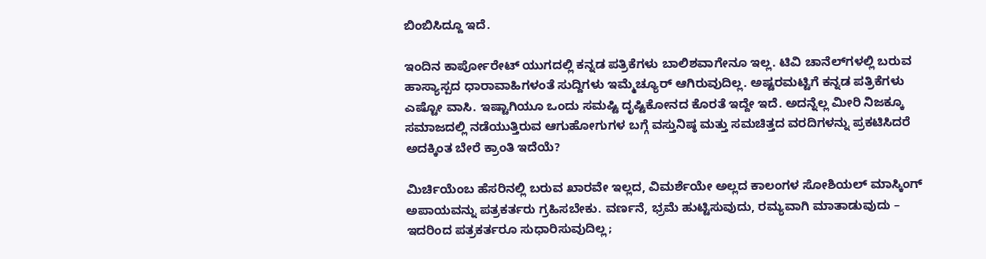ಬಿಂಬಿಸಿದ್ದೂ ಇದೆ.

ಇಂದಿನ ಕಾರ್ಪೋರೇಟ್ ಯುಗದಲ್ಲಿ ಕನ್ನಡ ಪತ್ರಿಕೆಗಳು ಬಾಲಿಶವಾಗೇನೂ ಇಲ್ಲ. ಟಿವಿ ಚಾನೆಲ್‌ಗಳಲ್ಲಿ ಬರುವ ಹಾಸ್ಯಾಸ್ಪದ ಧಾರಾವಾಹಿಗಳಂತೆ ಸುದ್ದಿಗಳು ಇಮ್ಮೆಚ್ಯೂರ್ ಆಗಿರುವುದಿಲ್ಲ. ಅಷ್ಟರಮಟ್ಟಿಗೆ ಕನ್ನಡ ಪತ್ರಿಕೆಗಳು ಎಷ್ಟೋ ವಾಸಿ. ಇಷ್ಟಾಗಿಯೂ ಒಂದು ಸಮಷ್ಟಿ ದೃಷ್ಟಿಕೋನದ ಕೊರತೆ ಇದ್ದೇ ಇದೆ. ಅದನ್ನೆಲ್ಲ ಮೀರಿ ನಿಜಕ್ಕೂ ಸಮಾಜದಲ್ಲಿ ನಡೆಯುತ್ತಿರುವ ಆಗುಹೋಗುಗಳ ಬಗ್ಗೆ ವಸ್ತುನಿಷ್ಠ ಮತ್ತು ಸಮಚಿತ್ತದ ವರದಿಗಳನ್ನು ಪ್ರಕಟಿಸಿದರೆ ಅದಕ್ಕಿಂತ ಬೇರೆ ಕ್ರಾಂತಿ ಇದೆಯೆ?

ಮಿರ್ಚಿಯೆಂಬ ಹೆಸರಿನಲ್ಲಿ ಬರುವ ಖಾರವೇ ಇಲ್ಲದ, ವಿಮರ್ಶೆಯೇ ಅಲ್ಲದ ಕಾಲಂಗಳ ಸೋಶಿಯಲ್ ಮಾಸ್ಕಿಂಗ್ ಅಪಾಯವನ್ನು ಪತ್ರಕರ್ತರು ಗ್ರಹಿಸಬೇಕು. ವರ್ಣನೆ, ಭ್ರಮೆ ಹುಟ್ಟಿಸುವುದು, ರಮ್ಯವಾಗಿ ಮಾತಾಡುವುದು – ಇದರಿಂದ ಪತ್ರಕರ್ತರೂ ಸುಧಾರಿಸುವುದಿಲ್ಲ;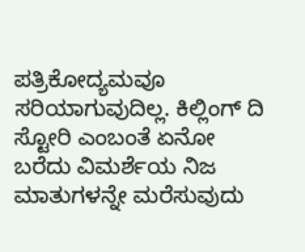ಪತ್ರಿಕೋದ್ಯಮವೂ ಸರಿಯಾಗುವುದಿಲ್ಲ. ಕಿಲ್ಲಿಂಗ್ ದಿ ಸ್ಟೋರಿ ಎಂಬಂತೆ ಏನೋ ಬರೆದು ವಿಮರ್ಶೆಯ ನಿಜ ಮಾತುಗಳನ್ನೇ ಮರೆಸುವುದು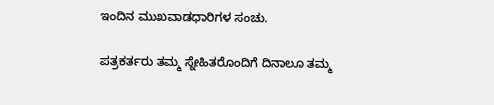ಇಂದಿನ ಮುಖವಾಡಧಾರಿಗಳ ಸಂಚು.

ಪತ್ರಕರ್ತರು ತಮ್ಮ ಸ್ನೇಹಿತರೊಂದಿಗೆ ದಿನಾಲೂ ತಮ್ಮ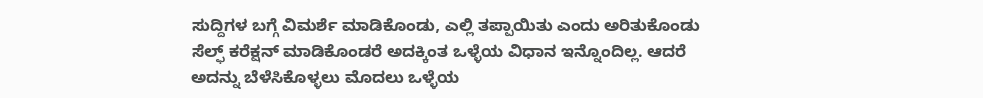ಸುದ್ದಿಗಳ ಬಗ್ಗೆ ವಿಮರ್ಶೆ ಮಾಡಿಕೊಂಡು, ಎಲ್ಲಿ ತಪ್ಪಾಯಿತು ಎಂದು ಅರಿತುಕೊಂಡು ಸೆಲ್ಫ್ ಕರೆಕ್ಷನ್ ಮಾಡಿಕೊಂಡರೆ ಅದಕ್ಕಿಂತ ಒಳ್ಳೆಯ ವಿಧಾನ ಇನ್ನೊಂದಿಲ್ಲ. ಆದರೆ ಅದನ್ನು ಬೆಳೆಸಿಕೊಳ್ಳಲು ಮೊದಲು ಒಳ್ಳೆಯ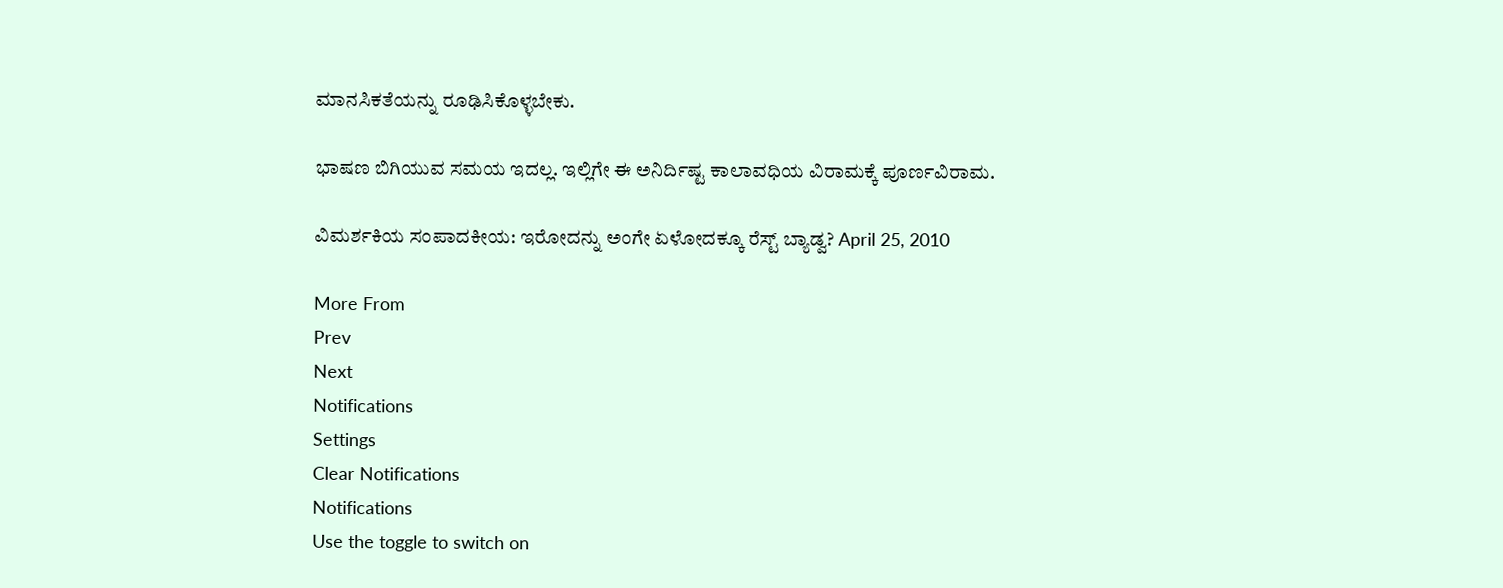ಮಾನಸಿಕತೆಯನ್ನು ರೂಢಿಸಿಕೊಳ್ಳಬೇಕು.

ಭಾಷಣ ಬಿಗಿಯುವ ಸಮಯ ಇದಲ್ಲ. ಇಲ್ಲಿಗೇ ಈ ಅನಿರ್ದಿಷ್ಟ ಕಾಲಾವಧಿಯ ವಿರಾಮಕ್ಕೆ ಪೂರ್ಣವಿರಾಮ.

ವಿಮರ್ಶಕಿಯ ಸಂಪಾದಕೀಯ: ಇರೋದನ್ನು ಅಂಗೇ ಏಳೋದಕ್ಕೂ ರೆಸ್ಟ್ ಬ್ಯಾಡ್ವ? April 25, 2010

More From
Prev
Next
Notifications
Settings
Clear Notifications
Notifications
Use the toggle to switch on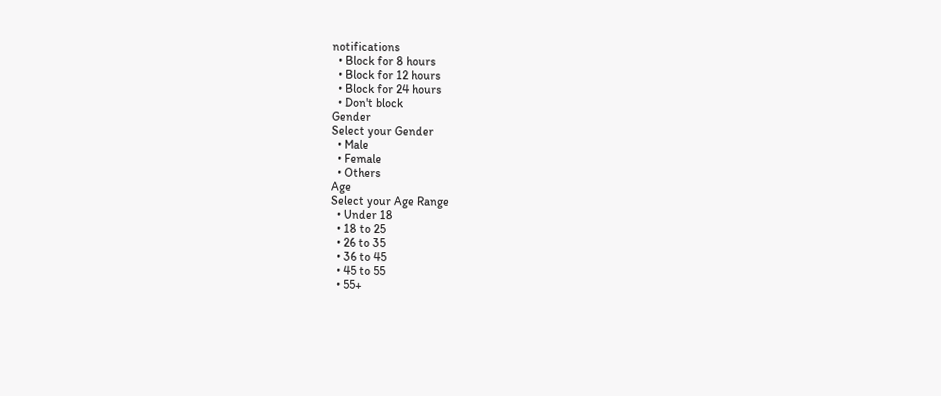notifications
  • Block for 8 hours
  • Block for 12 hours
  • Block for 24 hours
  • Don't block
Gender
Select your Gender
  • Male
  • Female
  • Others
Age
Select your Age Range
  • Under 18
  • 18 to 25
  • 26 to 35
  • 36 to 45
  • 45 to 55
  • 55+